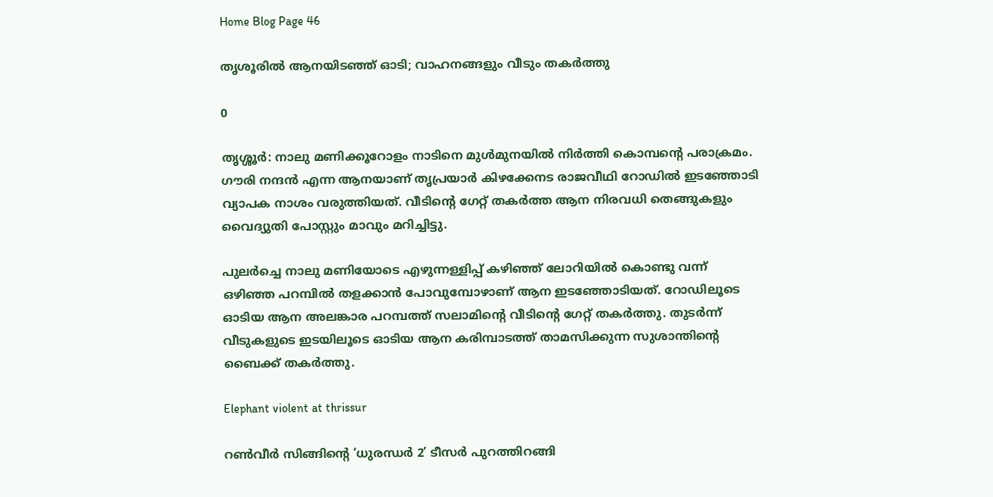Home Blog Page 46

തൃശൂരിൽ ആനയിടഞ്ഞ് ഓടി; വാഹനങ്ങളും വീടും തകർത്തു

0

തൃശ്ശൂർ: നാലു മണിക്കൂറോളം നാടിനെ മുൾമുനയിൽ നിർത്തി കൊമ്പന്റെ പരാക്രമം. ഗൗരി നന്ദൻ എന്ന ആനയാണ് തൃപ്രയാർ കിഴക്കേനട രാജവീഥി റോഡിൽ ഇടഞ്ഞോടി വ്യാപക നാശം വരുത്തിയത്. വീടിന്റെ ഗേറ്റ് തകർത്ത ആന നിരവധി തെങ്ങുകളും വൈദ്യുതി പോസ്റ്റും മാവും മറിച്ചിട്ടു.

പുലർച്ചെ നാലു മണിയോടെ എഴുന്നള്ളിപ്പ് കഴിഞ്ഞ് ലോറിയിൽ കൊണ്ടു വന്ന് ഒഴിഞ്ഞ പറമ്പിൽ തളക്കാൻ പോവുമ്പോഴാണ് ആന ഇടഞ്ഞോടിയത്. റോഡിലൂടെ ഓടിയ ആന അലങ്കാര പറമ്പത്ത് സലാമിന്റെ വീടിന്റെ ഗേറ്റ് തകർത്തു. തുടർന്ന് വീടുകളുടെ ഇടയിലൂടെ ഓടിയ ആന കരിമ്പാടത്ത് താമസിക്കുന്ന സുശാന്തിന്റെ ബൈക്ക് തകർത്തു.

Elephant violent at thrissur

റൺവീർ സിങ്ങിന്റെ ‘ധുരന്ധർ 2’ ടീസർ പുറത്തിറങ്ങി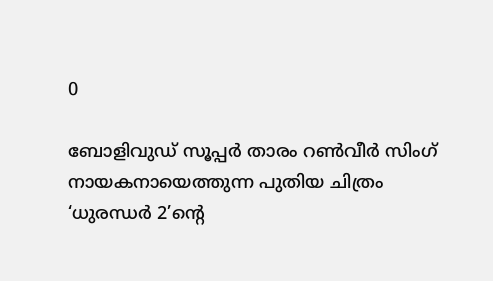0

ബോളിവുഡ് സൂപ്പർ താരം റൺവീർ സിംഗ് നായകനായെത്തുന്ന പുതിയ ചിത്രം ‘ധുരന്ധർ 2’ന്റെ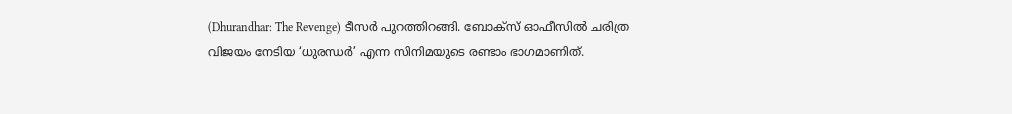(Dhurandhar: The Revenge) ടീസർ പുറത്തിറങ്ങി. ബോക്സ് ഓഫീസിൽ ചരിത്ര വിജയം നേടിയ ‘ധുരന്ധർ’ എന്ന സിനിമയുടെ രണ്ടാം ഭാഗമാണിത്.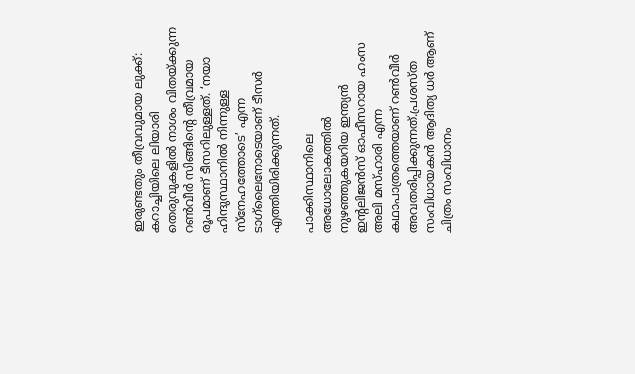ഇരുണ്ടതും തീവ്രവുമായ ലുക്ക്: കറാച്ചിയിലെ ലിയാരി തെരുവുകളിൽ നാശം വിതയ്ക്കുന്ന റൺവീർ സിങ്ങിന്റെ തീവ്രമായ രൂപമാണ് ടീസറിലുള്ളത്. ‘നയാ ഹിന്ദുസ്ഥാനിൽ നിന്നുള്ള സ്നേഹത്തോടെ’ എന്ന ടാഗ്‌ലൈനോടെയാണ് ടീസർ എത്തിയിരിക്കുന്നത്.

പാക്കിസ്ഥാനിലെ അധോലോകത്തിൽ നുഴഞ്ഞുകയറിയ ഇന്ത്യൻ ഇന്റലിജൻസ് ഓഫീസറായ ഹംസ അലി മസ്ഹാരി എന്ന കഥാപാത്രത്തെയാണ് റൺവീർ അവതരിപ്പിക്കുന്നത്.പ്രശസ്ത സംവിധായകൻ ആദിത്യ ധർ ആണ് ചിത്രം സംവിധാനം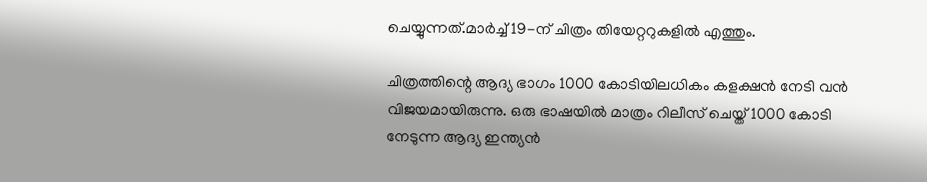ചെയ്യുന്നത്.മാർച്ച് 19-ന് ചിത്രം തിയേറ്ററുകളിൽ എത്തും.

ചിത്രത്തിന്റെ ആദ്യ ഭാഗം 1000 കോടിയിലധികം കളക്ഷൻ നേടി വൻ വിജയമായിരുന്നു. ഒരു ഭാഷയിൽ മാത്രം റിലീസ് ചെയ്ത് 1000 കോടി നേടുന്ന ആദ്യ ഇന്ത്യൻ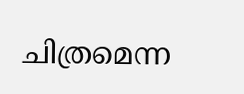ചിത്രമെന്ന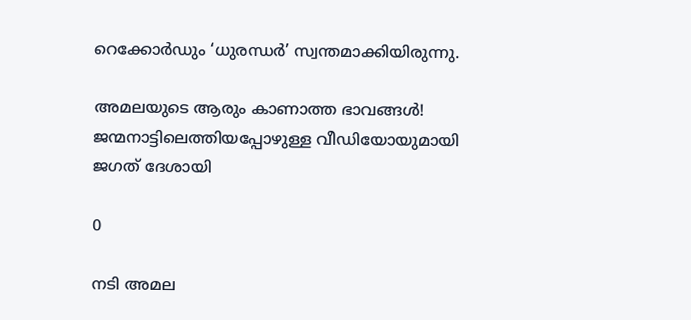റെക്കോർഡും ‘ധുരന്ധർ’ സ്വന്തമാക്കിയിരുന്നു.

അമലയുടെ ആരും കാണാത്ത ഭാവങ്ങൾ! ജന്മനാട്ടിലെത്തിയപ്പോഴുള്ള വീഡിയോയുമായി ജഗത് ദേശായി

0

നടി അമല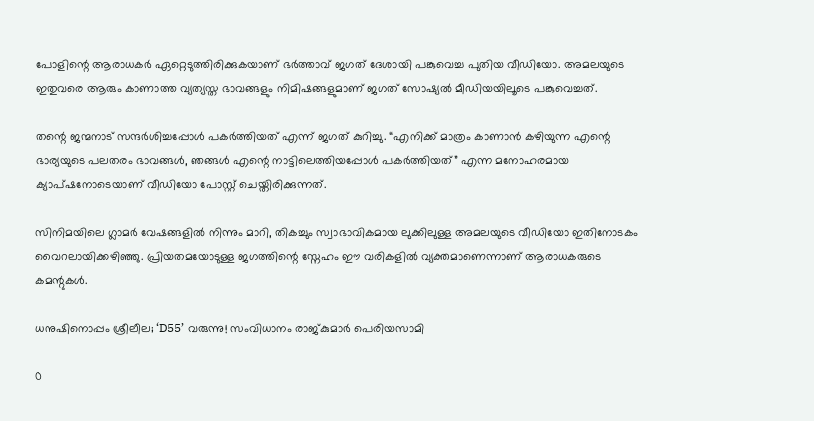പോളിന്റെ ആരാധകർ ഏറ്റെടുത്തിരിക്കുകയാണ് ഭർത്താവ് ജഗത് ദേശായി പങ്കുവെച്ച പുതിയ വീഡിയോ. അമലയുടെ ഇതുവരെ ആരും കാണാത്ത വ്യത്യസ്ത ഭാവങ്ങളും നിമിഷങ്ങളുമാണ് ജഗത് സോഷ്യൽ മീഡിയയിലൂടെ പങ്കുവെച്ചത്.

തന്റെ ജന്മനാട് സന്ദർശിച്ചപ്പോൾ പകർത്തിയത് എന്ന് ജഗത് കുറിച്ചു. “എനിക്ക് മാത്രം കാണാൻ കഴിയുന്ന എന്റെ ഭാര്യയുടെ പലതരം ഭാവങ്ങൾ, ഞങ്ങൾ എന്റെ നാട്ടിലെത്തിയപ്പോൾ പകർത്തിയത്” എന്ന മനോഹരമായ ക്യാപ്ഷനോടെയാണ് വീഡിയോ പോസ്റ്റ് ചെയ്തിരിക്കുന്നത്.

സിനിമയിലെ ഗ്ലാമർ വേഷങ്ങളിൽ നിന്നും മാറി, തികച്ചും സ്വാഭാവികമായ ലുക്കിലുള്ള അമലയുടെ വീഡിയോ ഇതിനോടകം വൈറലായിക്കഴിഞ്ഞു. പ്രിയതമയോടുള്ള ജഗത്തിന്റെ സ്നേഹം ഈ വരികളിൽ വ്യക്തമാണെന്നാണ് ആരാധകരുടെ കമന്റുകൾ.

ധനുഷിനൊപ്പം ശ്രീലീല; ‘D55’ വരുന്നു! സംവിധാനം രാജ്കുമാർ പെരിയസാമി

0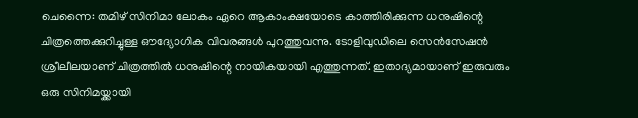ചെന്നൈ: തമിഴ് സിനിമാ ലോകം ഏറെ ആകാംക്ഷയോടെ കാത്തിരിക്കുന്ന ധനുഷിന്റെ ചിത്രത്തെക്കുറിച്ചുള്ള ഔദ്യോഗിക വിവരങ്ങൾ പുറത്തുവന്നു. ടോളിവുഡിലെ സെൻസേഷൻ ശ്രീലീലയാണ് ചിത്രത്തിൽ ധനുഷിന്റെ നായികയായി എത്തുന്നത്. ഇതാദ്യമായാണ് ഇരുവരും ഒരു സിനിമയ്ക്കായി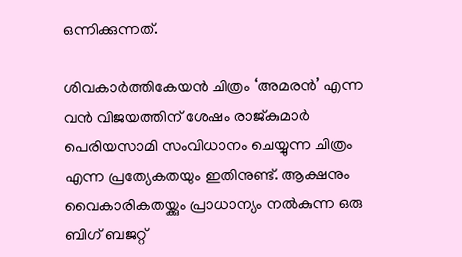ഒന്നിക്കുന്നത്.

ശിവകാർത്തികേയൻ ചിത്രം ‘അമരൻ’ എന്ന വൻ വിജയത്തിന് ശേഷം രാജ്കുമാർ പെരിയസാമി സംവിധാനം ചെയ്യുന്ന ചിത്രം എന്ന പ്രത്യേകതയും ഇതിനുണ്ട്. ആക്ഷനും വൈകാരികതയ്ക്കും പ്രാധാന്യം നൽകുന്ന ഒരു ബിഗ് ബജറ്റ്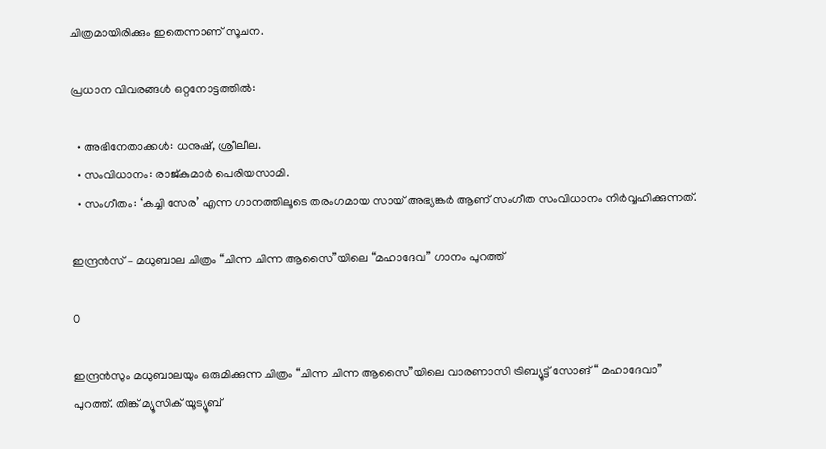ചിത്രമായിരിക്കും ഇതെന്നാണ് സൂചന.

പ്രധാന വിവരങ്ങൾ ഒറ്റനോട്ടത്തിൽ:

  • അഭിനേതാക്കൾ: ധനുഷ്, ശ്രീലീല.
  • സംവിധാനം: രാജ്കുമാർ പെരിയസാമി.
  • സംഗീതം: ‘കച്ചി സേര’ എന്ന ഗാനത്തിലൂടെ തരംഗമായ സായ് അഭ്യങ്കർ ആണ് സംഗീത സംവിധാനം നിർവ്വഹിക്കുന്നത്.

ഇന്ദ്രൻസ് – മധുബാല ചിത്രം “ചിന്ന ചിന്ന ആസൈ”യിലെ “മഹാദേവ” ഗാനം പുറത്ത്

0

ഇന്ദ്രൻസും മധുബാലയും ഒരുമിക്കുന്ന ചിത്രം “ചിന്ന ചിന്ന ആസൈ”യിലെ വാരണാസി ട്രിബ്യൂട്ട് സോങ് “ മഹാദേവാ” പുറത്ത്. തിങ്ക് മ്യൂസിക് യൂട്യൂബ്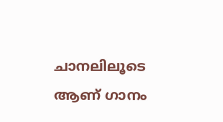ചാനലിലൂടെ ആണ് ഗാനം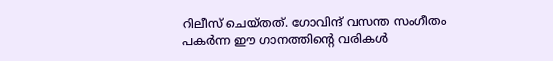റിലീസ് ചെയ്തത്. ഗോവിന്ദ് വസന്ത സംഗീതം പകർന്ന ഈ ഗാനത്തിൻ്റെ വരികൾ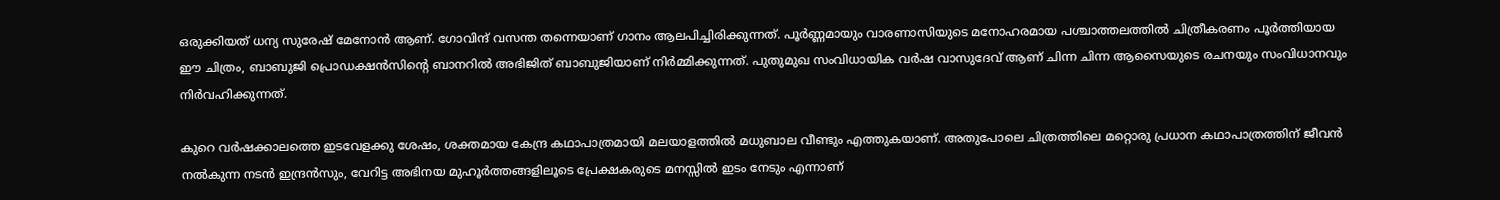ഒരുക്കിയത് ധന്യ സുരേഷ് മേനോൻ ആണ്. ഗോവിന്ദ് വസന്ത തന്നെയാണ് ഗാനം ആലപിച്ചിരിക്കുന്നത്. പൂർണ്ണമായും വാരണാസിയുടെ മനോഹരമായ പശ്ചാത്തലത്തിൽ ചിത്രീകരണം പൂർത്തിയായ ഈ ചിത്രം, ബാബുജി പ്രൊഡക്ഷൻസിന്റെ ബാനറിൽ അഭിജിത് ബാബുജിയാണ് നിർമ്മിക്കുന്നത്. പുതുമുഖ സംവിധായിക വർഷ വാസുദേവ് ആണ് ചിന്ന ചിന്ന ആസൈയുടെ രചനയും സംവിധാനവും നിർവഹിക്കുന്നത്.

കുറെ വർഷക്കാലത്തെ ഇടവേളക്കു ശേഷം, ശക്തമായ കേന്ദ്ര കഥാപാത്രമായി മലയാളത്തിൽ മധുബാല വീണ്ടും എത്തുകയാണ്. അതുപോലെ ചിത്രത്തിലെ മറ്റൊരു പ്രധാന കഥാപാത്രത്തിന് ജീവൻ നൽകുന്ന നടൻ ഇന്ദ്രൻസും, വേറിട്ട അഭിനയ മുഹൂർത്തങ്ങളിലൂടെ പ്രേക്ഷകരുടെ മനസ്സിൽ ഇടം നേടും എന്നാണ്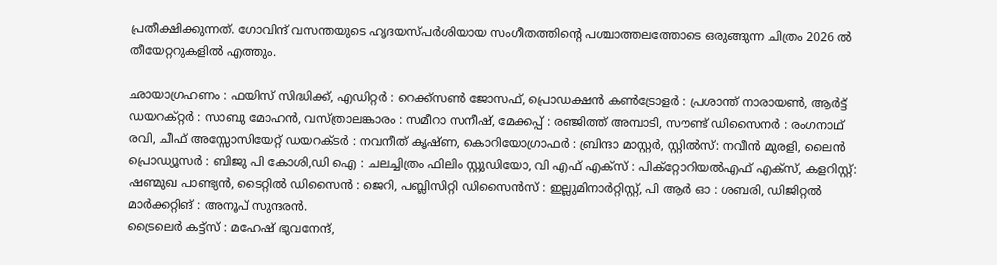പ്രതീക്ഷിക്കുന്നത്. ഗോവിന്ദ് വസന്തയുടെ ഹൃദയസ്പർശിയായ സംഗീതത്തിൻ്റെ പശ്ചാത്തലത്തോടെ ഒരുങ്ങുന്ന ചിത്രം 2026 ൽ തീയേറ്ററുകളിൽ എത്തും.

ഛായാഗ്രഹണം : ഫയിസ് സിദ്ധിക്ക്, എഡിറ്റർ : റെക്ക്സൺ ജോസഫ്, പ്രൊഡക്ഷൻ കൺട്രോളർ : പ്രശാന്ത് നാരായൺ, ആർട്ട് ഡയറക്റ്റർ : സാബു മോഹൻ, വസ്ത്രാലങ്കാരം : സമീറാ സനീഷ്, മേക്കപ്പ് : രഞ്ജിത്ത് അമ്പാടി, സൗണ്ട് ഡിസൈനർ : രംഗനാഥ് രവി, ചീഫ് അസ്സോസിയേറ്റ് ഡയറക്ടർ : നവനീത് കൃഷ്ണ, കൊറിയോഗ്രാഫർ : ബ്രിന്ദാ മാസ്റ്റർ, സ്റ്റിൽസ്: നവീൻ മുരളി, ലൈൻ പ്രൊഡ്യൂസർ : ബിജു പി കോശി,ഡി ഐ : ചലച്ചിത്രം ഫിലിം സ്റ്റുഡിയോ, വി എഫ് എക്സ് : പിക്റ്റോറിയൽഎഫ് എക്സ്, കളറിസ്റ്റ്: ഷണ്മുഖ പാണ്ട്യൻ, ടൈറ്റിൽ ഡിസൈൻ : ജെറി, പബ്ലിസിറ്റി ഡിസൈൻസ് : ഇല്ലുമിനാർറ്റിസ്റ്റ്, പി ആർ ഓ : ശബരി, ഡിജിറ്റൽ മാർക്കറ്റിങ് : അനൂപ് സുന്ദരൻ.
ട്രൈലെർ കട്ട്സ് : മഹേഷ് ഭുവനേന്ദ്,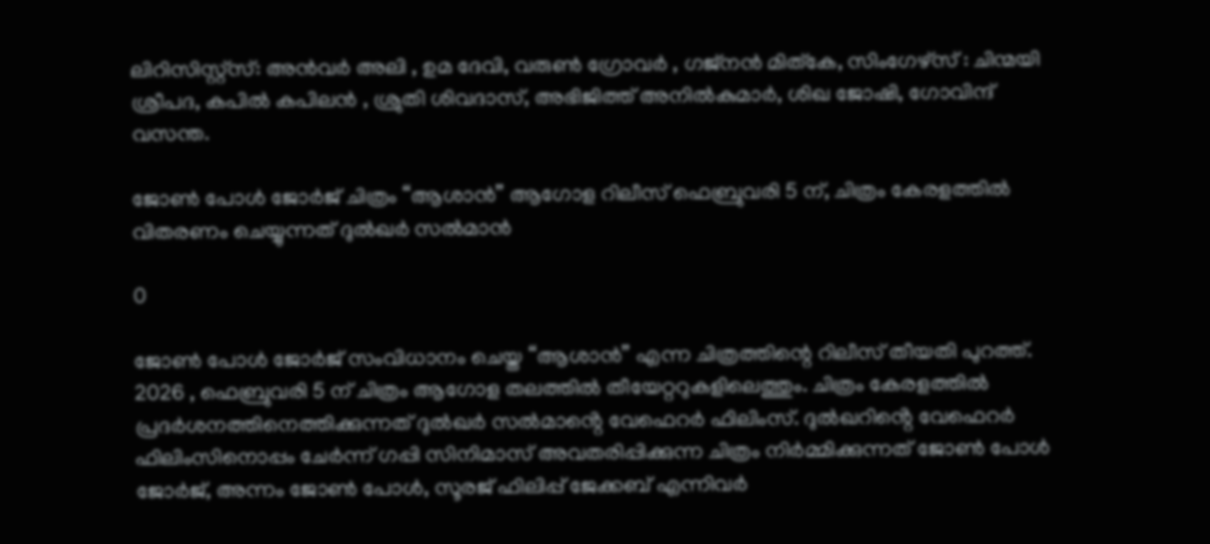ലിറിസിസ്റ്റ്സ്: അൻവർ അലി , ഉമ ദേവി, വരുൺ ഗ്രോവർ , ഗജ്നൻ മിത്കേ, സിംഗേഴ്സ് : ചിന്മയി ശ്രീപദ, കപിൽ കപിലൻ , ശ്രുതി ശിവദാസ്, അഭിജിത്ത് അനിൽകുമാർ, ശിഖ ജോഷി, ഗോവിന്ദ് വസന്ത.

ജോൺ പോൾ ജോർജ് ചിത്രം “ആശാൻ” ആഗോള റിലീസ് ഫെബ്രുവരി 5 ന്, ചിത്രം കേരളത്തിൽ വിതരണം ചെയ്യുന്നത് ദുൽഖർ സൽമാൻ

0

ജോൺ പോൾ ജോർജ് സംവിധാനം ചെയ്ത “ആശാൻ” എന്ന ചിത്രത്തിന്റെ റിലീസ് തീയതി പുറത്ത്. 2026 , ഫെബ്രുവരി 5 ന് ചിത്രം ആഗോള തലത്തിൽ തീയേറ്ററുകളിലെത്തും. ചിത്രം കേരളത്തിൽ പ്രദർശനത്തിനെത്തിക്കുന്നത് ദുൽഖർ സൽമാൻ്റെ വേഫെറർ ഫിലിംസ്. ദുൽഖറിൻ്റെ വേഫെറർ ഫിലിംസിനൊപ്പം ചേർന്ന് ഗപ്പി സിനിമാസ് അവതരിപ്പിക്കുന്ന ചിത്രം നിർമ്മിക്കുന്നത് ജോൺ പോൾ ജോർജ്, അന്നം ജോൺ പോൾ, സൂരജ് ഫിലിപ്പ് ജേക്കബ് എന്നിവർ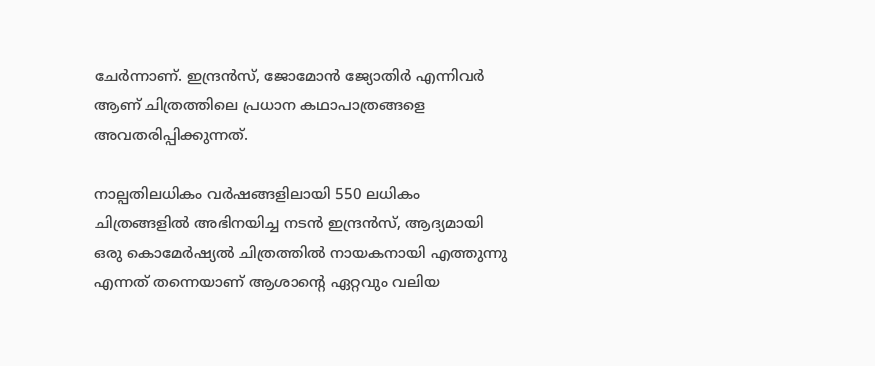ചേർന്നാണ്. ഇന്ദ്രൻസ്, ജോമോൻ ജ്യോതിർ എന്നിവർ ആണ് ചിത്രത്തിലെ പ്രധാന കഥാപാത്രങ്ങളെ അവതരിപ്പിക്കുന്നത്.

നാല്പതിലധികം വർഷങ്ങളിലായി 550 ലധികം ചിത്രങ്ങളിൽ അഭിനയിച്ച നടൻ ഇന്ദ്രൻസ്, ആദ്യമായി ഒരു കൊമേർഷ്യൽ ചിത്രത്തിൽ നായകനായി എത്തുന്നു എന്നത് തന്നെയാണ് ആശാന്റെ ഏറ്റവും വലിയ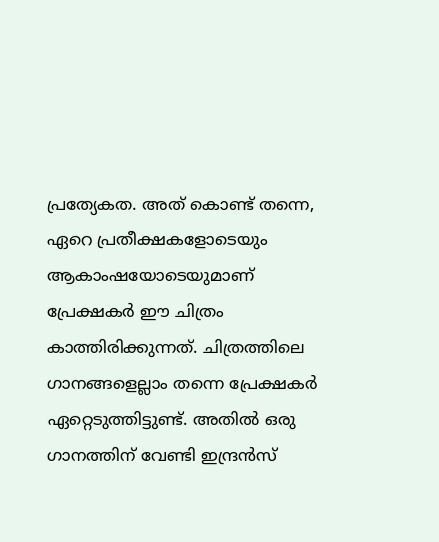പ്രത്യേകത. അത് കൊണ്ട് തന്നെ, ഏറെ പ്രതീക്ഷകളോടെയും ആകാംഷയോടെയുമാണ് പ്രേക്ഷകർ ഈ ചിത്രം കാത്തിരിക്കുന്നത്. ചിത്രത്തിലെ ഗാനങ്ങളെല്ലാം തന്നെ പ്രേക്ഷകർ ഏറ്റെടുത്തിട്ടുണ്ട്. അതിൽ ഒരു ഗാനത്തിന് വേണ്ടി ഇന്ദ്രൻസ്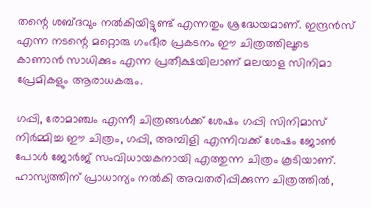തന്റെ ശബ്ദവും നൽകിയിട്ടുണ്ട് എന്നതും ശ്രദ്ധേയമാണ്. ഇന്ദ്രൻസ് എന്ന നടന്റെ മറ്റൊരു ഗംഭീര പ്രകടനം ഈ ചിത്രത്തിലൂടെ കാണാൻ സാധിക്കും എന്ന പ്രതീക്ഷയിലാണ് മലയാള സിനിമാ പ്രേമികളും ആരാധകരും.

ഗപ്പി, രോമാഞ്ചം എന്നീ ചിത്രങ്ങൾക്ക് ശേഷം ഗപ്പി സിനിമാസ് നിർമ്മിച്ച ഈ ചിത്രം, ഗപ്പി, അമ്പിളി എന്നിവക്ക് ശേഷം ജോൺ പോൾ ജോർജ് സംവിധായകനായി എത്തുന്ന ചിത്രം കൂടിയാണ്. ഹാസ്യത്തിന് പ്രാധാന്യം നൽകി അവതരിപ്പിക്കുന്ന ചിത്രത്തിൽ,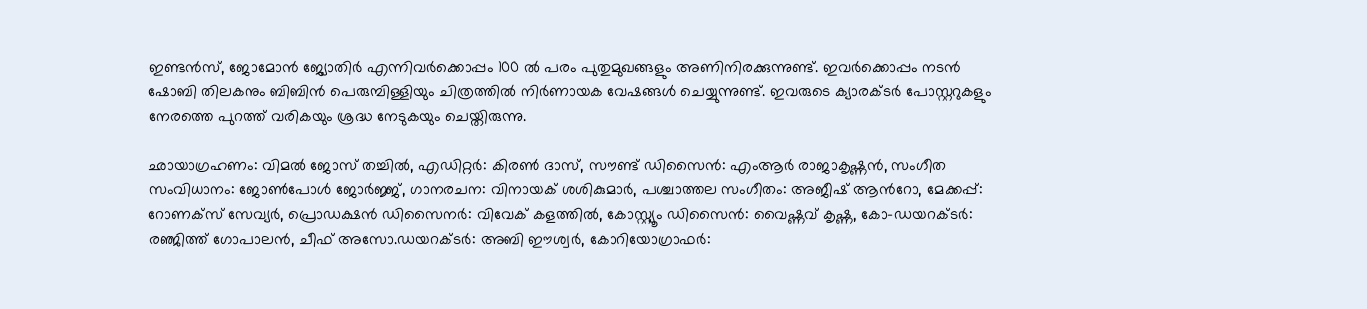ഇണ്ടൻസ്, ജോമോൻ ജ്യോതിർ എന്നിവർക്കൊപ്പം 100 ൽ പരം പുതുമുഖങ്ങളും അണിനിരക്കുന്നുണ്ട്. ഇവർക്കൊപ്പം നടൻ ഷോബി തിലകനും ബിബിൻ പെരുമ്പിള്ളിയും ചിത്രത്തിൽ നിർണായക വേഷങ്ങൾ ചെയ്യുന്നുണ്ട്. ഇവരുടെ ക്യാരക്ടർ പോസ്റ്ററുകളും നേരത്തെ പുറത്ത് വരികയും ശ്രദ്ധ നേടുകയും ചെയ്തിരുന്നു.

ഛായാഗ്രഹണം: വിമൽ ജോസ് തച്ചിൽ, എഡിറ്റർ: കിരൺ ദാസ്, സൗണ്ട് ഡിസൈൻ: എംആർ രാജാകൃഷ്ണൻ, സംഗീത സംവിധാനം: ജോൺപോള്‍ ജോര്‍ജ്ജ്, ഗാനരചന: വിനായക് ശശികുമാർ, പശ്ചാത്തല സംഗീതം: അജീഷ് ആന്‍റോ, മേക്കപ്പ്: റോണക്സ് സേവ്യർ, പ്രൊഡക്ഷൻ ഡിസൈനർ: വിവേക് കളത്തിൽ, കോസ്റ്റ്യൂം ഡിസൈൻ: വൈഷ്ണവ് കൃഷ്ണ, കോ-ഡയറക്ടർ: രഞ്ജിത്ത് ഗോപാലൻ, ചീഫ് അസോ.ഡയറക്ടർ: അബി ഈശ്വർ, കോറിയോഗ്രാഫർ: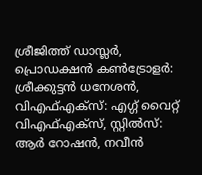ശ്രീജിത്ത് ഡാസ്ലർ, പ്രൊഡക്ഷൻ കൺട്രോളർ: ശ്രീക്കുട്ടൻ ധനേശൻ, വിഎഫ്എക്സ്: എഗ്ഗ് വൈറ്റ് വിഎഫ്എക്സ്, സ്റ്റിൽസ്: ആർ റോഷൻ, നവീൻ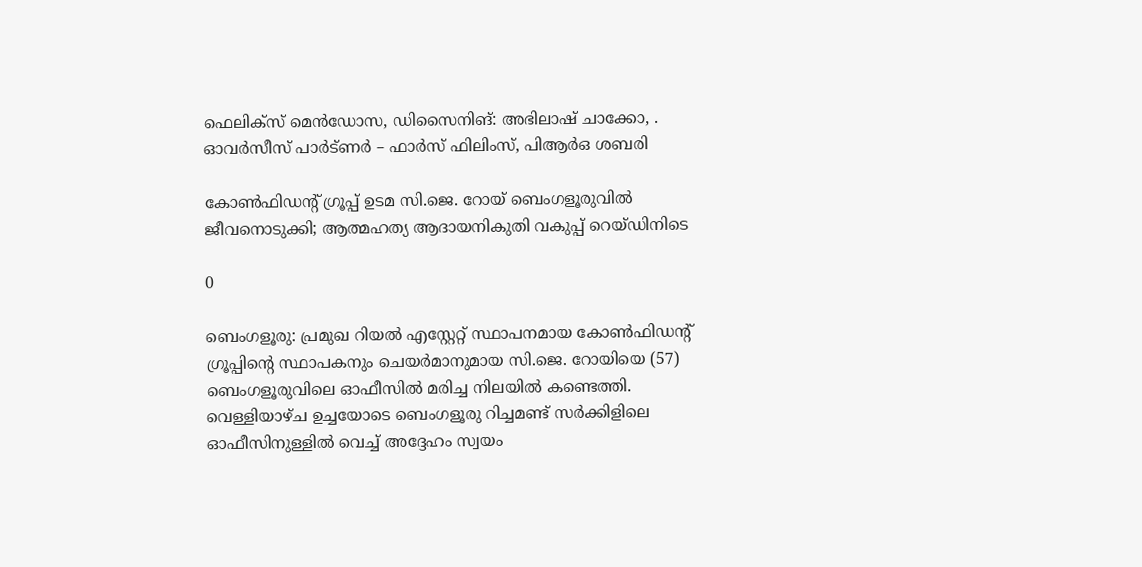ഫെലിക്സ് മെൻഡോസ, ഡിസൈനിങ്: അഭിലാഷ് ചാക്കോ, . ഓവർസീസ് പാർട്ണർ – ഫാർസ് ഫിലിംസ്, പിആർഒ ശബരി

കോൺഫിഡന്റ് ഗ്രൂപ്പ് ഉടമ സി.ജെ. റോയ് ബെംഗളൂരുവിൽ ജീവനൊടുക്കി; ആത്മഹത്യ ആദായനികുതി വകുപ്പ് റെയ്ഡിനിടെ

0

ബെംഗളൂരു: പ്രമുഖ റിയൽ എസ്റ്റേറ്റ് സ്ഥാപനമായ കോൺഫിഡന്റ് ഗ്രൂപ്പിന്റെ സ്ഥാപകനും ചെയർമാനുമായ സി.ജെ. റോയിയെ (57) ബെംഗളൂരുവിലെ ഓഫീസിൽ മരിച്ച നിലയിൽ കണ്ടെത്തി. വെള്ളിയാഴ്ച ഉച്ചയോടെ ബെംഗളൂരു റിച്ചമണ്ട് സർക്കിളിലെ ഓഫീസിനുള്ളിൽ വെച്ച് അദ്ദേഹം സ്വയം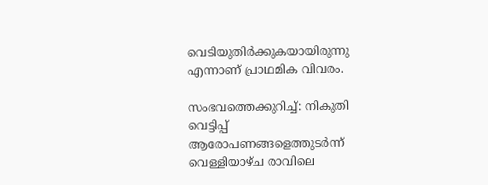വെടിയുതിർക്കുകയായിരുന്നു എന്നാണ് പ്രാഥമിക വിവരം.

സംഭവത്തെക്കുറിച്ച്: നികുതി വെട്ടിപ്പ് ആരോപണങ്ങളെത്തുടർന്ന് വെള്ളിയാഴ്ച രാവിലെ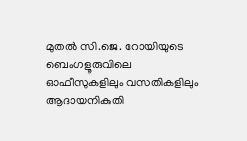മുതൽ സി.ജെ. റോയിയുടെ ബെംഗളൂരുവിലെ ഓഫീസുകളിലും വസതികളിലും ആദായനികുതി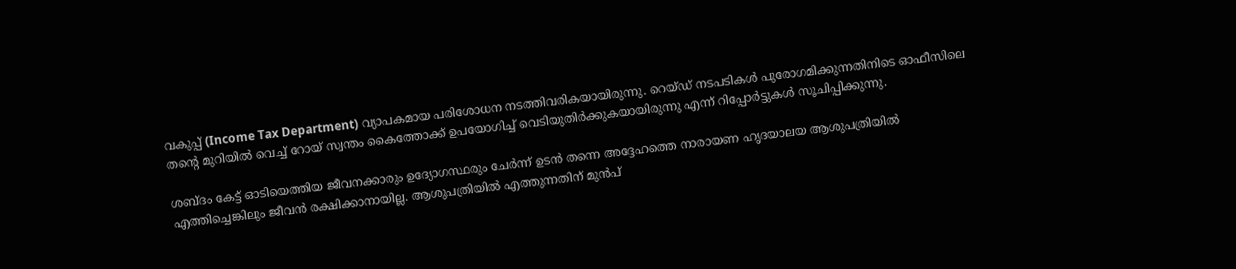വകുപ്പ് (Income Tax Department) വ്യാപകമായ പരിശോധന നടത്തിവരികയായിരുന്നു. റെയ്ഡ് നടപടികൾ പുരോഗമിക്കുന്നതിനിടെ ഓഫീസിലെ തന്റെ മുറിയിൽ വെച്ച് റോയ് സ്വന്തം കൈത്തോക്ക് ഉപയോഗിച്ച് വെടിയുതിർക്കുകയായിരുന്നു എന്ന് റിപ്പോർട്ടുകൾ സൂചിപ്പിക്കുന്നു.

ശബ്ദം കേട്ട് ഓടിയെത്തിയ ജീവനക്കാരും ഉദ്യോഗസ്ഥരും ചേർന്ന് ഉടൻ തന്നെ അദ്ദേഹത്തെ നാരായണ ഹൃദയാലയ ആശുപത്രിയിൽ എത്തിച്ചെങ്കിലും ജീവൻ രക്ഷിക്കാനായില്ല. ആശുപത്രിയിൽ എത്തുന്നതിന് മുൻപ്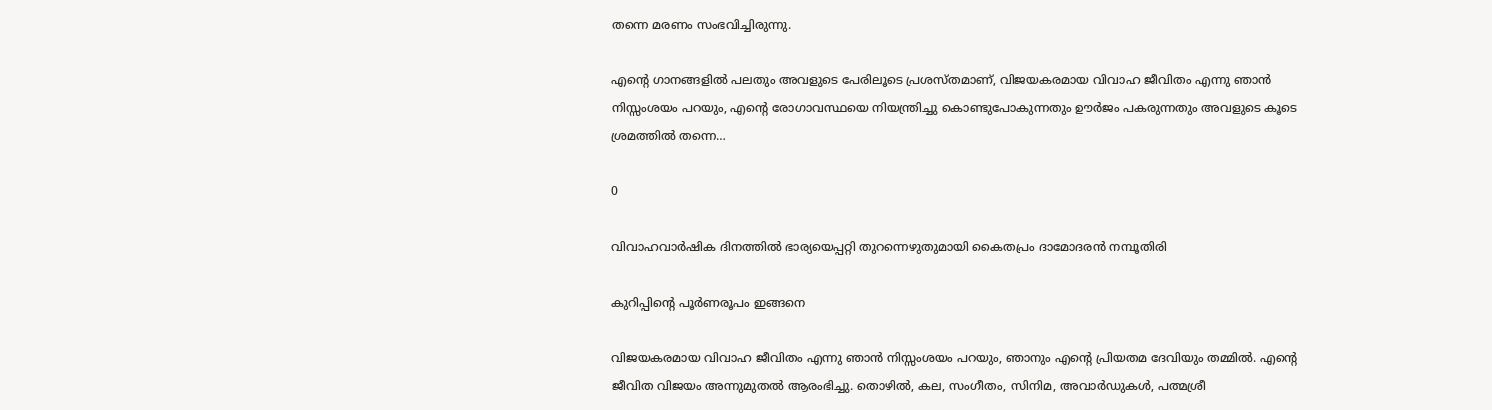തന്നെ മരണം സംഭവിച്ചിരുന്നു.

എന്റെ ഗാനങ്ങളിൽ പലതും അവളുടെ പേരിലൂടെ പ്രശസ്തമാണ്, വിജയകരമായ വിവാഹ ജീവിതം എന്നു ഞാൻ നിസ്സംശയം പറയും, എന്റെ രോഗാവസ്ഥയെ നിയന്ത്രിച്ചു കൊണ്ടുപോകുന്നതും ഊർജം പകരുന്നതും അവളുടെ കൂടെ ശ്രമത്തിൽ തന്നെ…

0

വിവാഹവാർഷിക ദിനത്തിൽ ഭാര്യയെപ്പറ്റി തുറന്നെഴുതുമായി കൈതപ്രം ദാമോദരൻ നമ്പൂതിരി

കുറിപ്പിന്റെ പൂർണരൂപം ഇങ്ങനെ

വിജയകരമായ വിവാഹ ജീവിതം എന്നു ഞാൻ നിസ്സംശയം പറയും, ഞാനും എന്റെ പ്രിയതമ ദേവിയും തമ്മിൽ. എന്റെ ജീവിത വിജയം അന്നുമുതൽ ആരംഭിച്ചു. തൊഴിൽ, കല, സംഗീതം, സിനിമ, അവാർഡുകൾ, പത്മശ്രീ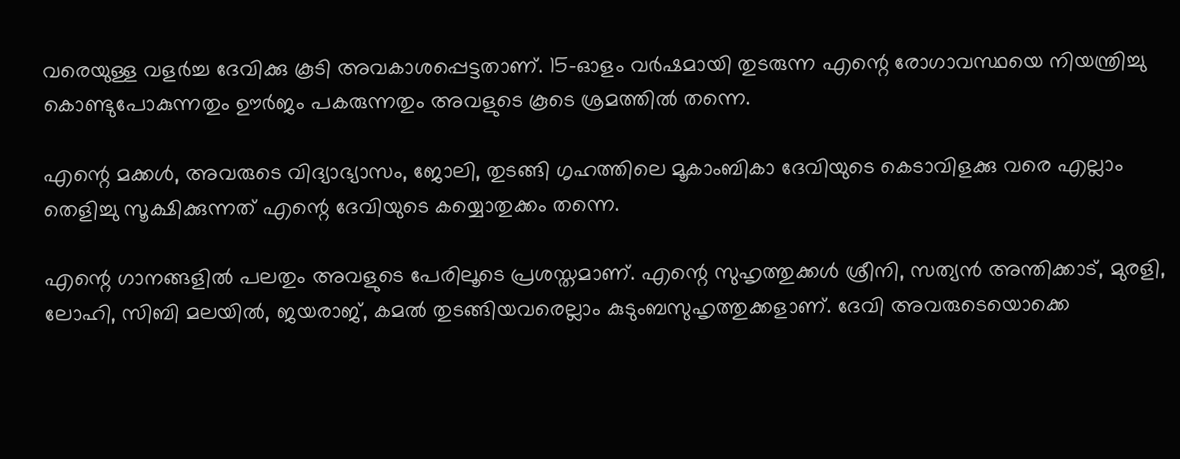വരെയുള്ള വളർച്ച ദേവിക്കു കൂടി അവകാശപ്പെട്ടതാണ്. 15-ഓളം വർഷമായി തുടരുന്ന എന്റെ രോഗാവസ്ഥയെ നിയന്ത്രിച്ചു കൊണ്ടുപോകുന്നതും ഊർജം പകരുന്നതും അവളുടെ കൂടെ ശ്രമത്തിൽ തന്നെ.

എന്റെ മക്കൾ, അവരുടെ വിദ്യാഭ്യാസം, ജോലി, തുടങ്ങി ഗൃഹത്തിലെ മൂകാംബികാ ദേവിയുടെ കെടാവിളക്കു വരെ എല്ലാം തെളിച്ചു സൂക്ഷിക്കുന്നത് എന്റെ ദേവിയുടെ കയ്യൊതുക്കം തന്നെ.

എന്റെ ഗാനങ്ങളിൽ പലതും അവളുടെ പേരിലൂടെ പ്രശസ്തമാണ്. എന്റെ സുഹൃത്തുക്കൾ ശ്രീനി, സത്യൻ അന്തിക്കാട്, മുരളി, ലോഹി, സിബി മലയിൽ, ജയരാജ്, കമൽ തുടങ്ങിയവരെല്ലാം കുടുംബസുഹൃത്തുക്കളാണ്. ദേവി അവരുടെയൊക്കെ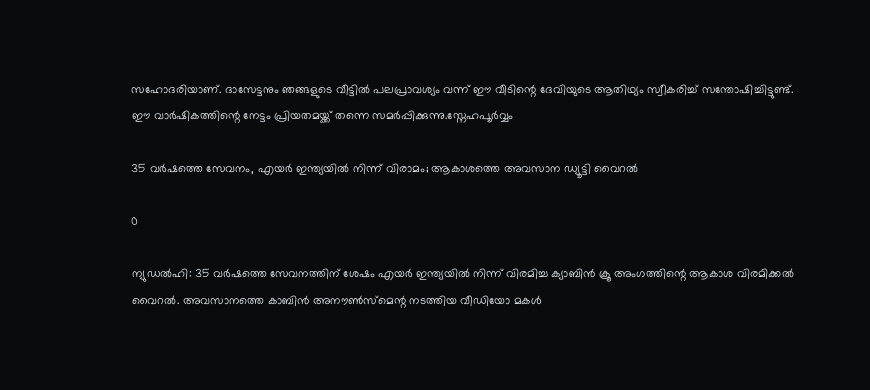സഹോദരിയാണ്. ദാസേട്ടനും ഞങ്ങളുടെ വീട്ടിൽ പലപ്രാവശ്യം വന്ന് ഈ വീടിന്റെ ദേവിയുടെ ആതിഥ്യം സ്വീകരിച്ച് സന്തോഷിച്ചിട്ടുണ്ട്. ഈ വാർഷികത്തിന്റെ നേട്ടം പ്രിയതമയ്ക്ക് തന്നെ സമർപ്പിക്കുന്നു.സ്നേഹപൂർവ്വം

35 വർഷത്തെ സേവനം, എയർ ഇന്ത്യയിൽ നിന്ന് വിരാമം; ആകാശത്തെ അവസാന ഡ്യൂട്ടി വൈറൽ

0

ന്യുഡൽഹി: 35 വർഷത്തെ സേവനത്തിന് ശേഷം എയർ ഇന്ത്യയിൽ നിന്ന് വിരമിച്ച ക്യാബിൻ ക്രൂ അംഗത്തിന്റെ ആകാശ വിരമിക്കൽ വൈറൽ. അവസാനത്തെ കാബിൻ അനൗൺസ്മെന്റ നടത്തിയ വീഡിയോ മകൾ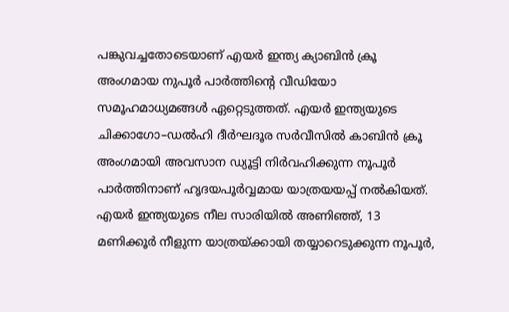പങ്കുവച്ചതോടെയാണ് എയർ ഇന്ത്യ ക്യാബിൻ ക്രൂ അംഗമായ നുപൂർ പാർത്തിന്റെ വീഡിയോ സമൂഹമാധ്യമങ്ങൾ ഏറ്റെടുത്തത്. എയർ ഇന്ത്യയുടെ ചിക്കാഗോ–ഡൽഹി ദീർഘദൂര സർവീസിൽ കാബിൻ ക്രൂ അംഗമായി അവസാന ഡ്യൂട്ടി നിർവഹിക്കുന്ന നൂപൂർ പാർത്തിനാണ് ഹൃദയപൂർവ്വമായ യാത്രയയപ്പ് നൽകിയത്.
എയർ ഇന്ത്യയുടെ നീല സാരിയിൽ അണിഞ്ഞ്, 13 മണിക്കൂർ നീളുന്ന യാത്രയ്ക്കായി തയ്യാറെടുക്കുന്ന നൂപൂർ,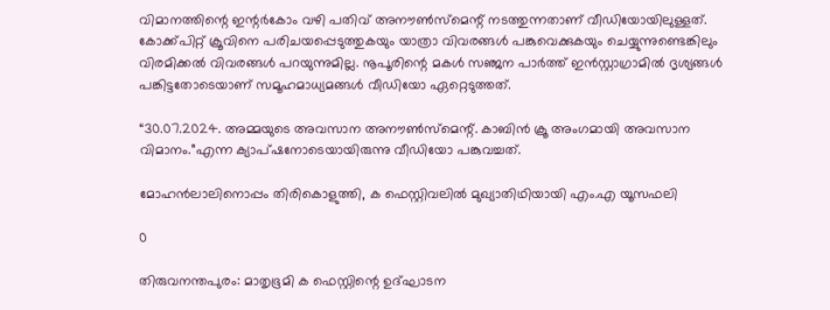വിമാനത്തിന്റെ ഇന്റർകോം വഴി പതിവ് അനൗൺസ്മെന്റ് നടത്തുന്നതാണ് വീഡിയോയിലുള്ളത്. കോക്ക്പിറ്റ് ക്രൂവിനെ പരിചയപ്പെടുത്തുകയും യാത്രാ വിവരങ്ങൾ പങ്കുവെക്കുകയും ചെയ്യുന്നുണ്ടെങ്കിലും വിരമിക്കൽ വിവരങ്ങൾ പറയുന്നുമില്ല. നൂപൂരിന്റെ മകൾ സഞ്ജന പാർത്ത് ഇൻസ്റ്റാഗ്രാമിൽ ദൃശ്യങ്ങൾ പങ്കിട്ടതോടെയാണ് സമൂഹമാധ്യമങ്ങൾ വീഡിയോ ഏറ്റെടുത്തത്.

“30.07.2024. അമ്മയുടെ അവസാന അനൗൺസ്മെന്റ്. കാബിൻ ക്രൂ അംഗമായി അവസാന വിമാനം.”എന്ന ക്യാപ്ഷനോടെയായിരുന്നു വീഡിയോ പങ്കുവച്ചത്.

മോഹൻലാലിനൊപ്പം തിരികൊളുത്തി, ക ഫെസ്റ്റിവലിൽ മുഖ്യാതിഥിയായി എം.എ യൂസഫലി

0

തിരുവനന്തപുരം: മാതൃഭൂമി ക ഫെസ്റ്റിന്റെ ഉദ്ഘാടന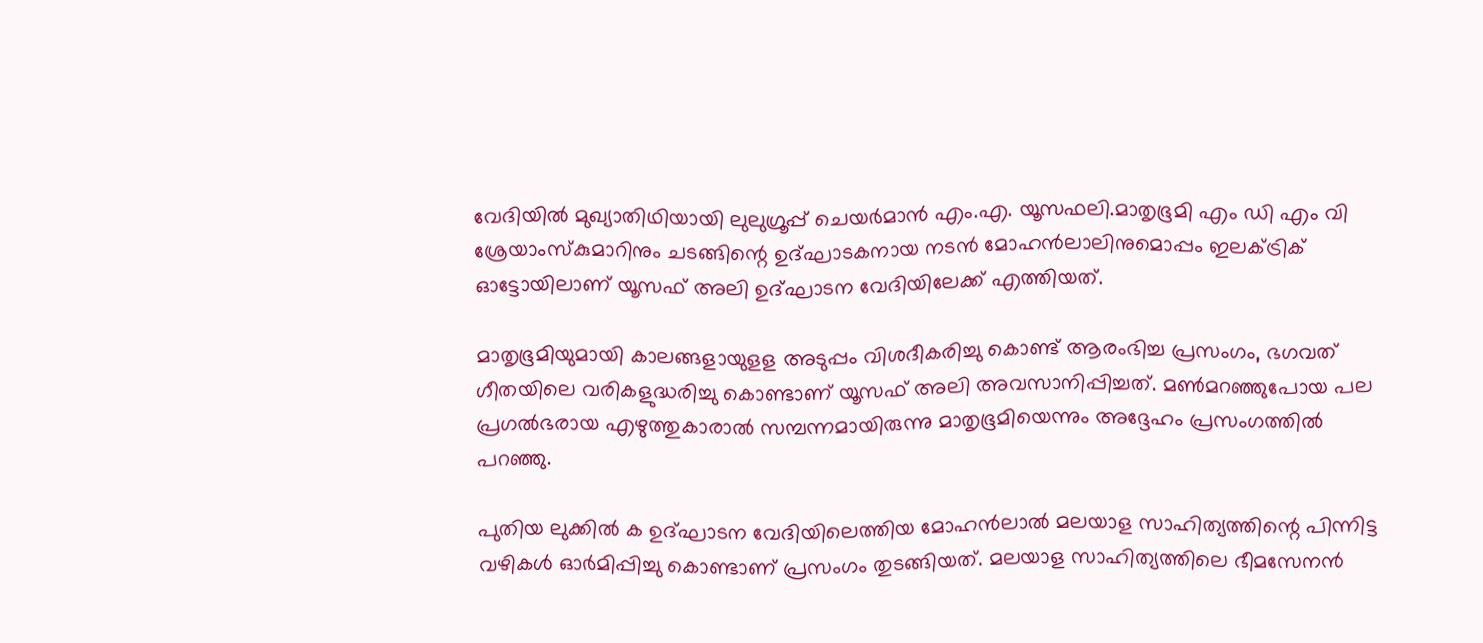വേദിയിൽ മുഖ്യാതിഥിയായി ലുലുഗ്രൂപ്പ് ചെയർമാൻ എം.എ. യൂസഫലി.മാതൃഭൂമി എം ഡി എം വി ശ്രേയാംസ്കുമാറിനും ചടങ്ങിന്റെ ഉദ്ഘാടകനായ നടൻ മോഹൻലാലിനുമൊപ്പം ഇലക്ട്രിക് ഓട്ടോയിലാണ് യൂസഫ് അലി ഉദ്ഘാടന വേദിയിലേക്ക് എത്തിയത്.

മാതൃഭൂമിയുമായി കാലങ്ങളായുളള അടുപ്പം വിശദീകരിച്ചു കൊണ്ട് ആരംഭിച്ച പ്രസംഗം, ഭഗവത് ഗീതയിലെ വരികളുദ്ധരിച്ചു കൊണ്ടാണ് യൂസഫ് അലി അവസാനിപ്പിച്ചത്. മൺമറഞ്ഞുപോയ പല പ്രഗൽഭരായ എഴുത്തുകാരാൽ സമ്പന്നമായിരുന്നു മാതൃഭൂമിയെന്നും അദ്ദേഹം പ്രസംഗത്തിൽ പറഞ്ഞു.

പുതിയ ലുക്കിൽ ക ഉദ്ഘാടന വേദിയിലെത്തിയ മോഹൻലാൽ മലയാള സാഹിത്യത്തിന്റെ പിന്നിട്ട വഴികൾ ഓർമിപ്പിച്ചു കൊണ്ടാണ് പ്രസംഗം തുടങ്ങിയത്. മലയാള സാഹിത്യത്തിലെ ഭീമസേനൻ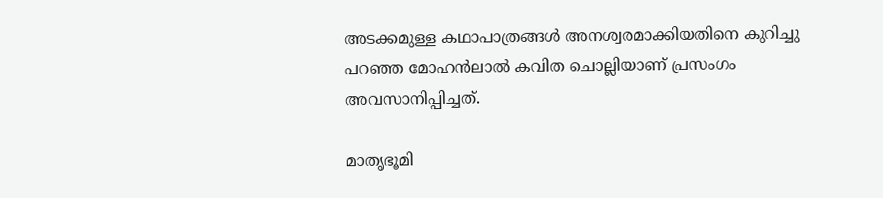അടക്കമുള്ള കഥാപാത്രങ്ങൾ അനശ്വരമാക്കിയതിനെ കുറിച്ചു പറഞ്ഞ മോഹൻലാൽ കവിത ചൊല്ലിയാണ് പ്രസംഗം അവസാനിപ്പിച്ചത്.

മാതൃഭൂമി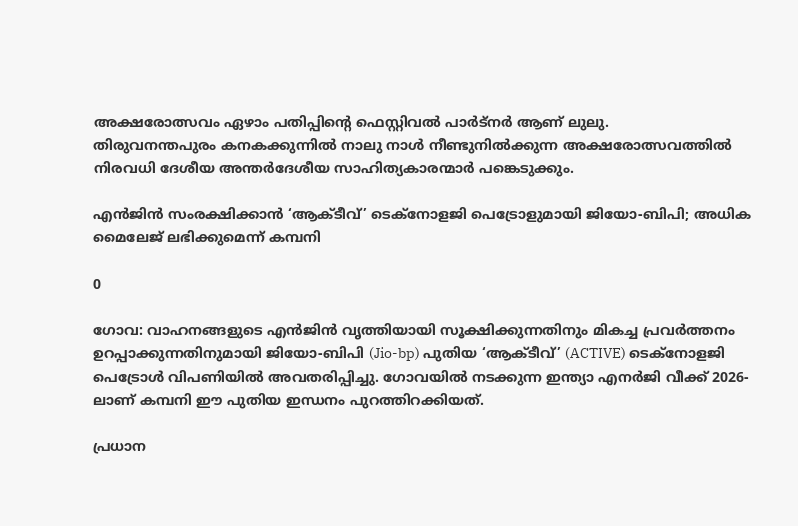അക്ഷരോത്സവം ഏഴാം പതിപ്പിന്റെ ഫെസ്റ്റിവൽ പാർട്നർ ആണ് ലുലു.
തിരുവനന്തപുരം കനകക്കുന്നിൽ നാലു നാൾ നീണ്ടുനിൽക്കുന്ന അക്ഷരോത്സവത്തിൽ നിരവധി ദേശീയ അന്തർദേശീയ സാഹിത്യകാരന്മാർ പങ്കെടുക്കും.

എൻജിൻ സംരക്ഷിക്കാൻ ‘ആക്ടീവ്’ ടെക്നോളജി പെട്രോളുമായി ജിയോ-ബിപി; അധിക മൈലേജ് ലഭിക്കുമെന്ന് കമ്പനി

0

ഗോവ: വാഹനങ്ങളുടെ എൻജിൻ വൃത്തിയായി സൂക്ഷിക്കുന്നതിനും മികച്ച പ്രവർത്തനം ഉറപ്പാക്കുന്നതിനുമായി ജിയോ-ബിപി (Jio-bp) പുതിയ ‘ആക്ടീവ്’ (ACTIVE) ടെക്നോളജി പെട്രോൾ വിപണിയിൽ അവതരിപ്പിച്ചു. ഗോവയിൽ നടക്കുന്ന ഇന്ത്യാ എനർജി വീക്ക് 2026-ലാണ് കമ്പനി ഈ പുതിയ ഇന്ധനം പുറത്തിറക്കിയത്.

പ്രധാന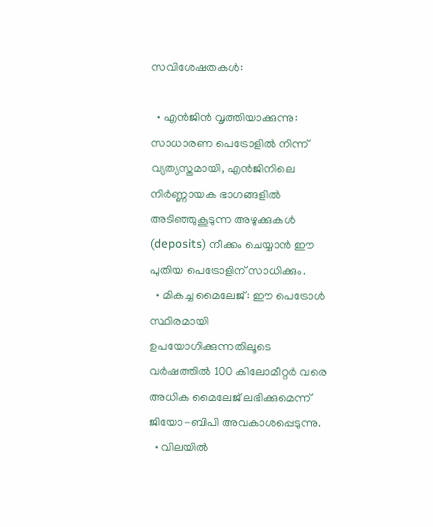സവിശേഷതകൾ:

  • എൻജിൻ വൃത്തിയാക്കുന്നു: സാധാരണ പെട്രോളിൽ നിന്ന് വ്യത്യസ്തമായി, എൻജിനിലെ നിർണ്ണായക ഭാഗങ്ങളിൽ അടിഞ്ഞുകൂടുന്ന അഴുക്കുകൾ (deposits) നീക്കം ചെയ്യാൻ ഈ പുതിയ പെട്രോളിന് സാധിക്കും.
  • മികച്ച മൈലേജ്: ഈ പെട്രോൾ സ്ഥിരമായി ഉപയോഗിക്കുന്നതിലൂടെ വർഷത്തിൽ 100 കിലോമീറ്റർ വരെ അധിക മൈലേജ് ലഭിക്കുമെന്ന് ജിയോ-ബിപി അവകാശപ്പെടുന്നു.
  • വിലയിൽ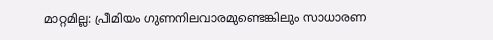മാറ്റമില്ല: പ്രീമിയം ഗുണനിലവാരമുണ്ടെങ്കിലും സാധാരണ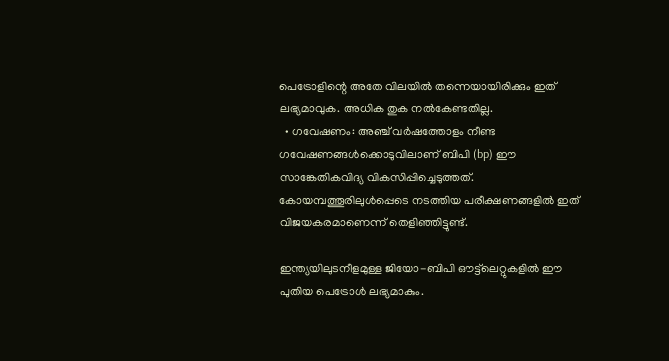പെട്രോളിന്റെ അതേ വിലയിൽ തന്നെയായിരിക്കും ഇത് ലഭ്യമാവുക. അധിക തുക നൽകേണ്ടതില്ല.
  • ഗവേഷണം: അഞ്ച് വർഷത്തോളം നീണ്ട ഗവേഷണങ്ങൾക്കൊടുവിലാണ് ബിപി (bp) ഈ സാങ്കേതികവിദ്യ വികസിപ്പിച്ചെടുത്തത്. കോയമ്പത്തൂരിലുൾപ്പെടെ നടത്തിയ പരീക്ഷണങ്ങളിൽ ഇത് വിജയകരമാണെന്ന് തെളിഞ്ഞിട്ടുണ്ട്.

ഇന്ത്യയിലുടനീളമുള്ള ജിയോ-ബിപി ഔട്ട്‌ലെറ്റുകളിൽ ഈ പുതിയ പെട്രോൾ ലഭ്യമാകും.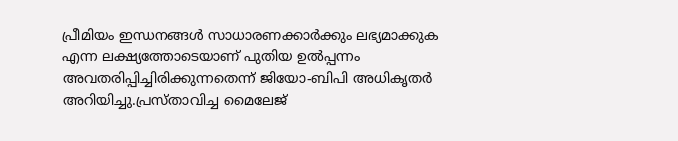പ്രീമിയം ഇന്ധനങ്ങൾ സാധാരണക്കാർക്കും ലഭ്യമാക്കുക എന്ന ലക്ഷ്യത്തോടെയാണ് പുതിയ ഉൽപ്പന്നം അവതരിപ്പിച്ചിരിക്കുന്നതെന്ന് ജിയോ-ബിപി അധികൃതർ അറിയിച്ചു.പ്രസ്താവിച്ച മൈലേജ്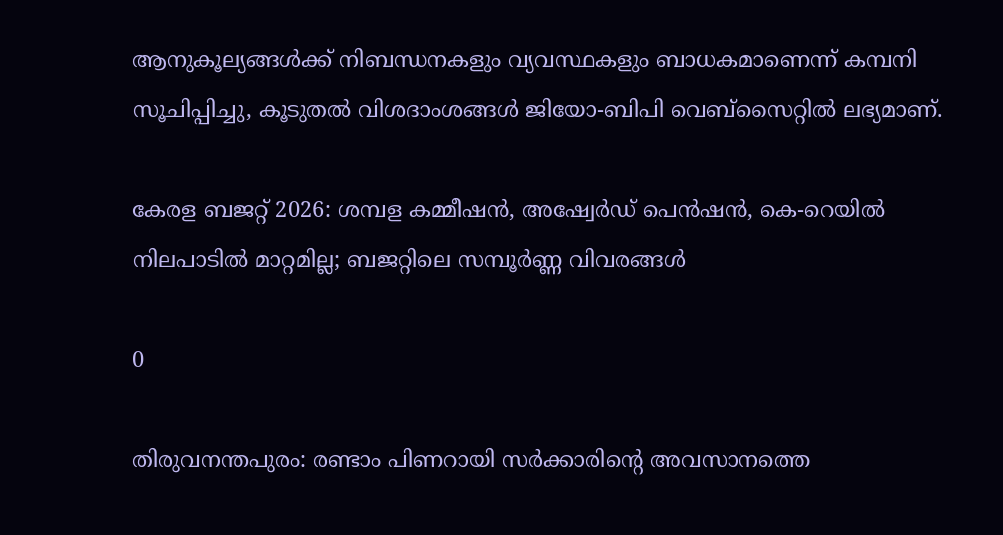ആനുകൂല്യങ്ങൾക്ക് നിബന്ധനകളും വ്യവസ്ഥകളും ബാധകമാണെന്ന് കമ്പനി സൂചിപ്പിച്ചു, കൂടുതൽ വിശദാംശങ്ങൾ ജിയോ-ബിപി വെബ്‌സൈറ്റിൽ ലഭ്യമാണ്.

കേരള ബജറ്റ് 2026: ശമ്പള കമ്മീഷൻ, അഷ്വേർഡ് പെൻഷൻ, കെ-റെയിൽ നിലപാടിൽ മാറ്റമില്ല; ബജറ്റിലെ സമ്പൂർണ്ണ വിവരങ്ങൾ

0

തിരുവനന്തപുരം: രണ്ടാം പിണറായി സർക്കാരിന്റെ അവസാനത്തെ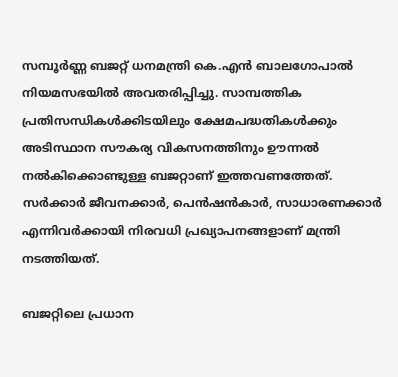സമ്പൂർണ്ണ ബജറ്റ് ധനമന്ത്രി കെ.എൻ ബാലഗോപാൽ നിയമസഭയിൽ അവതരിപ്പിച്ചു. സാമ്പത്തിക പ്രതിസന്ധികൾക്കിടയിലും ക്ഷേമപദ്ധതികൾക്കും അടിസ്ഥാന സൗകര്യ വികസനത്തിനും ഊന്നൽ നൽകിക്കൊണ്ടുള്ള ബജറ്റാണ് ഇത്തവണത്തേത്. സർക്കാർ ജീവനക്കാർ, പെൻഷൻകാർ, സാധാരണക്കാർ എന്നിവർക്കായി നിരവധി പ്രഖ്യാപനങ്ങളാണ് മന്ത്രി നടത്തിയത്.

ബജറ്റിലെ പ്രധാന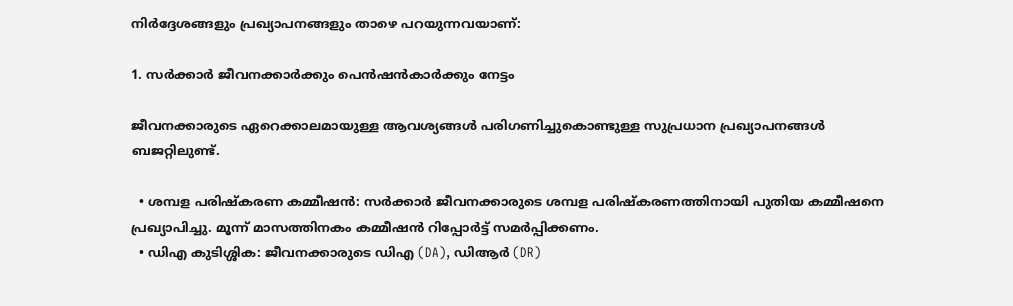നിർദ്ദേശങ്ങളും പ്രഖ്യാപനങ്ങളും താഴെ പറയുന്നവയാണ്:

1. സർക്കാർ ജീവനക്കാർക്കും പെൻഷൻകാർക്കും നേട്ടം

ജീവനക്കാരുടെ ഏറെക്കാലമായുള്ള ആവശ്യങ്ങൾ പരിഗണിച്ചുകൊണ്ടുള്ള സുപ്രധാന പ്രഖ്യാപനങ്ങൾ ബജറ്റിലുണ്ട്.

  • ശമ്പള പരിഷ്‌കരണ കമ്മീഷൻ: സർക്കാർ ജീവനക്കാരുടെ ശമ്പള പരിഷ്‌കരണത്തിനായി പുതിയ കമ്മീഷനെ പ്രഖ്യാപിച്ചു. മൂന്ന് മാസത്തിനകം കമ്മീഷൻ റിപ്പോർട്ട് സമർപ്പിക്കണം.
  • ഡിഎ കുടിശ്ശിക: ജീവനക്കാരുടെ ഡിഎ (DA), ഡിആർ (DR)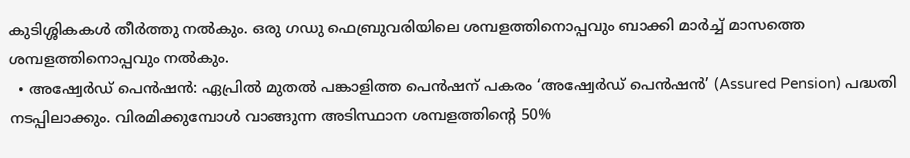കുടിശ്ശികകൾ തീർത്തു നൽകും. ഒരു ഗഡു ഫെബ്രുവരിയിലെ ശമ്പളത്തിനൊപ്പവും ബാക്കി മാർച്ച് മാസത്തെ ശമ്പളത്തിനൊപ്പവും നൽകും.
  • അഷ്വേർഡ് പെൻഷൻ: ഏപ്രിൽ മുതൽ പങ്കാളിത്ത പെൻഷന് പകരം ‘അഷ്വേര്‍ഡ് പെൻഷൻ’ (Assured Pension) പദ്ധതി നടപ്പിലാക്കും. വിരമിക്കുമ്പോൾ വാങ്ങുന്ന അടിസ്ഥാന ശമ്പളത്തിന്റെ 50%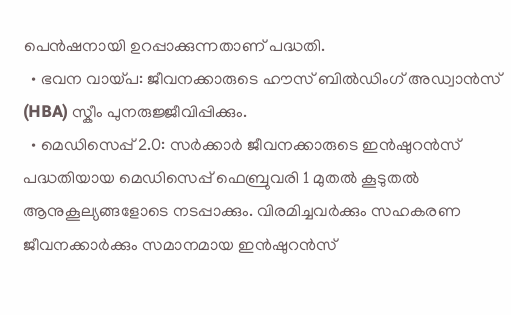പെൻഷനായി ഉറപ്പാക്കുന്നതാണ് പദ്ധതി.
  • ഭവന വായ്പ: ജീവനക്കാരുടെ ഹൗസ് ബിൽഡിംഗ് അഡ്വാൻസ് (HBA) സ്കീം പുനരുജ്ജീവിപ്പിക്കും.
  • മെഡിസെപ്പ് 2.0: സർക്കാർ ജീവനക്കാരുടെ ഇൻഷുറൻസ് പദ്ധതിയായ മെഡിസെപ്പ് ഫെബ്രുവരി 1 മുതൽ കൂടുതൽ ആനുകൂല്യങ്ങളോടെ നടപ്പാക്കും. വിരമിച്ചവർക്കും സഹകരണ ജീവനക്കാർക്കും സമാനമായ ഇൻഷുറൻസ്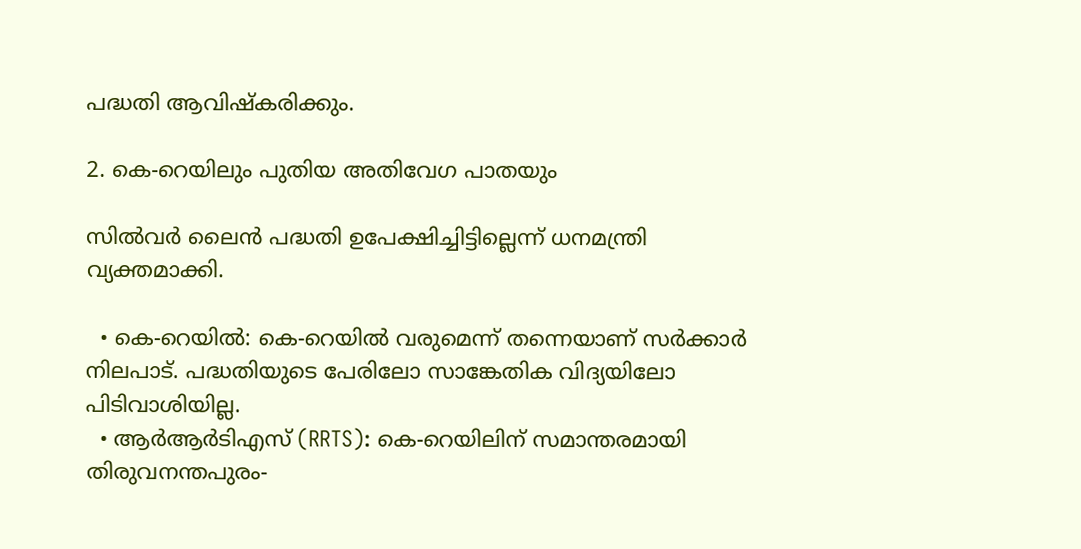പദ്ധതി ആവിഷ്കരിക്കും.

2. കെ-റെയിലും പുതിയ അതിവേഗ പാതയും

സിൽവർ ലൈൻ പദ്ധതി ഉപേക്ഷിച്ചിട്ടില്ലെന്ന് ധനമന്ത്രി വ്യക്തമാക്കി.

  • കെ-റെയിൽ: കെ-റെയിൽ വരുമെന്ന് തന്നെയാണ് സർക്കാർ നിലപാട്. പദ്ധതിയുടെ പേരിലോ സാങ്കേതിക വിദ്യയിലോ പിടിവാശിയില്ല.
  • ആർആർടിഎസ് (RRTS): കെ-റെയിലിന് സമാന്തരമായി തിരുവനന്തപുരം-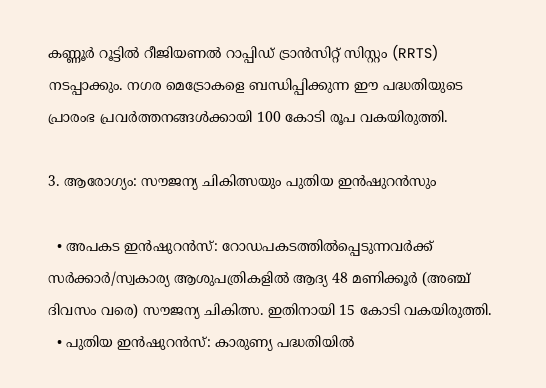കണ്ണൂർ റൂട്ടിൽ റീജിയണൽ റാപ്പിഡ് ട്രാൻസിറ്റ് സിസ്റ്റം (RRTS) നടപ്പാക്കും. നഗര മെട്രോകളെ ബന്ധിപ്പിക്കുന്ന ഈ പദ്ധതിയുടെ പ്രാരംഭ പ്രവർത്തനങ്ങൾക്കായി 100 കോടി രൂപ വകയിരുത്തി.

3. ആരോഗ്യം: സൗജന്യ ചികിത്സയും പുതിയ ഇൻഷുറൻസും

  • അപകട ഇൻഷുറൻസ്: റോഡപകടത്തിൽപ്പെടുന്നവർക്ക് സർക്കാർ/സ്വകാര്യ ആശുപത്രികളിൽ ആദ്യ 48 മണിക്കൂർ (അഞ്ച് ദിവസം വരെ) സൗജന്യ ചികിത്സ. ഇതിനായി 15 കോടി വകയിരുത്തി.
  • പുതിയ ഇൻഷുറൻസ്: കാരുണ്യ പദ്ധതിയിൽ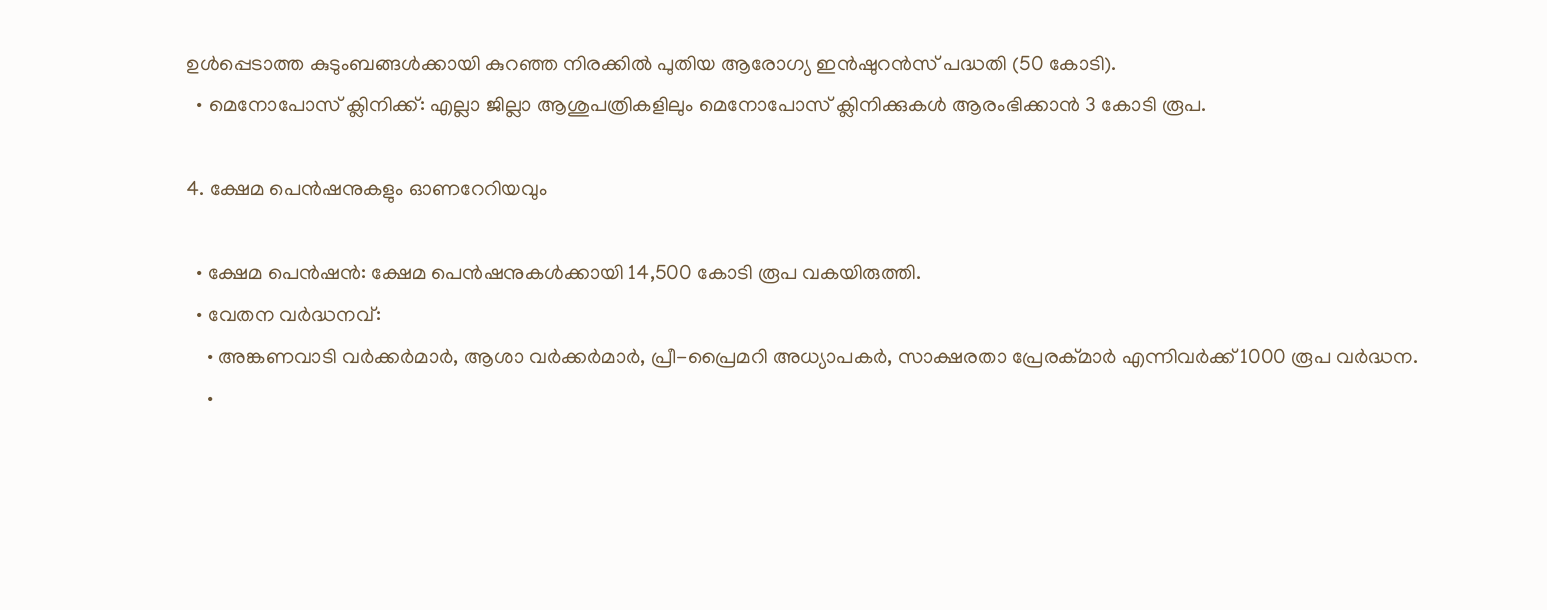ഉൾപ്പെടാത്ത കുടുംബങ്ങൾക്കായി കുറഞ്ഞ നിരക്കിൽ പുതിയ ആരോഗ്യ ഇൻഷുറൻസ് പദ്ധതി (50 കോടി).
  • മെനോപോസ് ക്ലിനിക്ക്: എല്ലാ ജില്ലാ ആശുപത്രികളിലും മെനോപോസ് ക്ലിനിക്കുകൾ ആരംഭിക്കാൻ 3 കോടി രൂപ.

4. ക്ഷേമ പെൻഷനുകളും ഓണറേറിയവും

  • ക്ഷേമ പെൻഷൻ: ക്ഷേമ പെൻഷനുകൾക്കായി 14,500 കോടി രൂപ വകയിരുത്തി.
  • വേതന വർദ്ധനവ്:
    • അങ്കണവാടി വർക്കർമാർ, ആശാ വർക്കർമാർ, പ്രീ-പ്രൈമറി അധ്യാപകർ, സാക്ഷരതാ പ്രേരക്മാർ എന്നിവർക്ക് 1000 രൂപ വർദ്ധന.
    •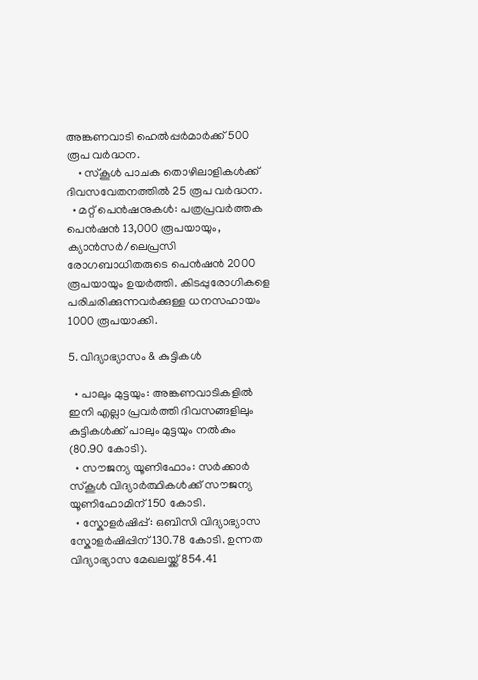അങ്കണവാടി ഹെൽപ്പർമാർക്ക് 500 രൂപ വർദ്ധന.
    • സ്‌കൂൾ പാചക തൊഴിലാളികൾക്ക് ദിവസവേതനത്തിൽ 25 രൂപ വർദ്ധന.
  • മറ്റ് പെൻഷനുകൾ: പത്രപ്രവർത്തക പെൻഷൻ 13,000 രൂപയായും, ക്യാൻസർ/ലെപ്രസി രോഗബാധിതരുടെ പെൻഷൻ 2000 രൂപയായും ഉയർത്തി. കിടപ്പുരോഗികളെ പരിചരിക്കുന്നവർക്കുള്ള ധനസഹായം 1000 രൂപയാക്കി.

5. വിദ്യാഭ്യാസം & കുട്ടികൾ

  • പാലും മുട്ടയും: അങ്കണവാടികളിൽ ഇനി എല്ലാ പ്രവർത്തി ദിവസങ്ങളിലും കുട്ടികൾക്ക് പാലും മുട്ടയും നൽകും (80.90 കോടി).
  • സൗജന്യ യൂണിഫോം: സർക്കാർ സ്കൂൾ വിദ്യാർത്ഥികൾക്ക് സൗജന്യ യൂണിഫോമിന് 150 കോടി.
  • സ്കോളർഷിപ്പ്: ഒബിസി വിദ്യാഭ്യാസ സ്കോളർഷിപ്പിന് 130.78 കോടി. ഉന്നത വിദ്യാഭ്യാസ മേഖലയ്ക്ക് 854.41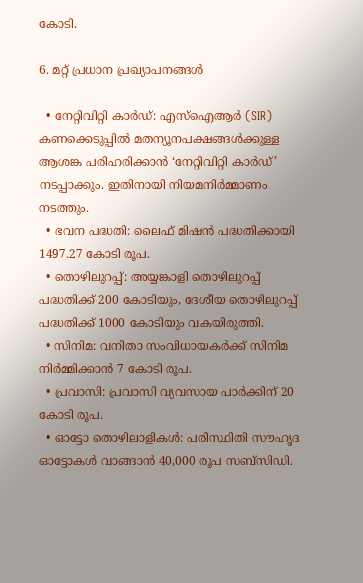കോടി.

6. മറ്റ് പ്രധാന പ്രഖ്യാപനങ്ങൾ

  • നേറ്റിവിറ്റി കാർഡ്: എസ്ഐആർ (SIR) കണക്കെടുപ്പിൽ മതന്യൂനപക്ഷങ്ങൾക്കുള്ള ആശങ്ക പരിഹരിക്കാൻ ‘നേറ്റിവിറ്റി കാർഡ്’ നടപ്പാക്കും. ഇതിനായി നിയമനിർമ്മാണം നടത്തും.
  • ഭവന പദ്ധതി: ലൈഫ് മിഷൻ പദ്ധതിക്കായി 1497.27 കോടി രൂപ.
  • തൊഴിലുറപ്പ്: അയ്യങ്കാളി തൊഴിലുറപ്പ് പദ്ധതിക്ക് 200 കോടിയും, ദേശീയ തൊഴിലുറപ്പ് പദ്ധതിക്ക് 1000 കോടിയും വകയിരുത്തി.
  • സിനിമ: വനിതാ സംവിധായകർക്ക് സിനിമ നിർമ്മിക്കാൻ 7 കോടി രൂപ.
  • പ്രവാസി: പ്രവാസി വ്യവസായ പാർക്കിന് 20 കോടി രൂപ.
  • ഓട്ടോ തൊഴിലാളികൾ: പരിസ്ഥിതി സൗഹൃദ ഓട്ടോകൾ വാങ്ങാൻ 40,000 രൂപ സബ്‌സിഡി.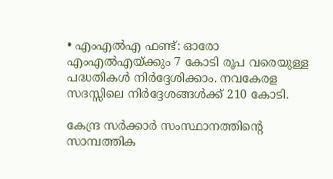• എംഎൽഎ ഫണ്ട്: ഓരോ എംഎൽഎയ്ക്കും 7 കോടി രൂപ വരെയുള്ള പദ്ധതികൾ നിർദ്ദേശിക്കാം. നവകേരള സദസ്സിലെ നിർദ്ദേശങ്ങൾക്ക് 210 കോടി.

കേന്ദ്ര സർക്കാർ സംസ്ഥാനത്തിന്റെ സാമ്പത്തിക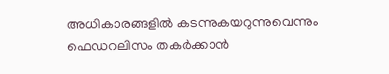അധികാരങ്ങളിൽ കടന്നുകയറുന്നുവെന്നും ഫെഡറലിസം തകർക്കാൻ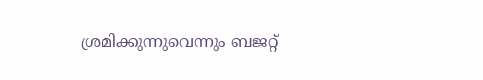ശ്രമിക്കുന്നുവെന്നും ബജറ്റ്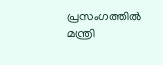പ്രസംഗത്തിൽ മന്ത്രി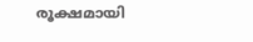രൂക്ഷമായി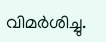വിമർശിച്ചു.